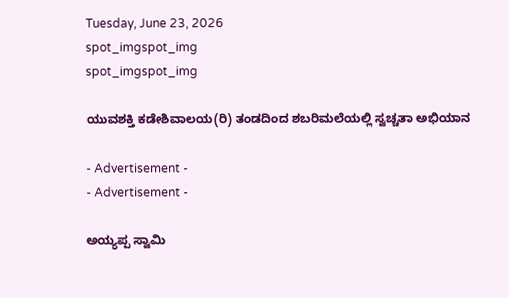Tuesday, June 23, 2026
spot_imgspot_img
spot_imgspot_img

ಯುವಶಕ್ತಿ ಕಡೇಶಿವಾಲಯ(ರಿ) ತಂಡದಿಂದ ಶಬರಿಮಲೆಯಲ್ಲಿ ಸ್ವಚ್ಚತಾ ಅಭಿಯಾನ

- Advertisement -
- Advertisement -

ಅಯ್ಯಪ್ಪ ಸ್ವಾಮಿ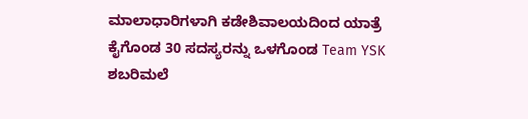ಮಾಲಾಧಾರಿಗಳಾಗಿ ಕಡೇಶಿವಾಲಯದಿಂದ ಯಾತ್ರೆ ಕೈಗೊ‌ಂಡ 30 ಸದಸ್ಯರನ್ನು ಒಳಗೊಂಡ Team YSK ಶಬರಿಮಲೆ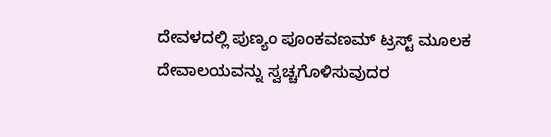ದೇವಳದಲ್ಲಿ ಪುಣ್ಯಂ ಪೂಂಕವಣಮ್ ಟ್ರಸ್ಟ್ ಮೂಲಕ ದೇವಾಲಯವನ್ನು ಸ್ವಚ್ಚಗೊಳಿಸುವುದರ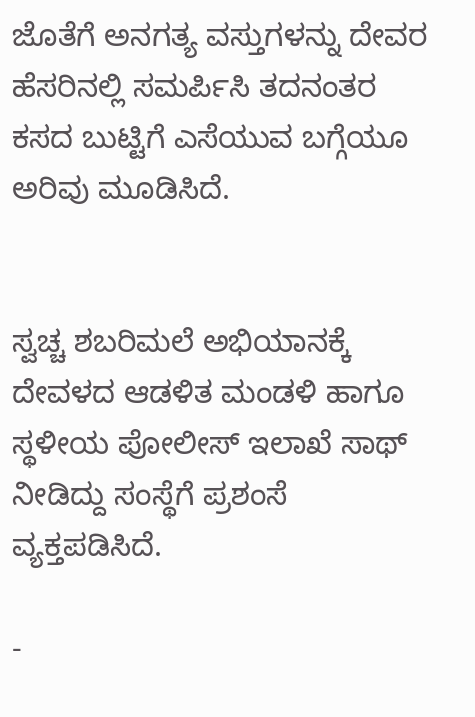ಜೊತೆಗೆ ಅನಗತ್ಯ ವಸ್ತುಗಳನ್ನು ದೇವರ ಹೆಸರಿನಲ್ಲಿ ಸಮರ್ಪಿಸಿ ತದನಂತರ ಕಸದ ಬುಟ್ಟಿಗೆ ಎಸೆಯುವ ಬಗ್ಗೆಯೂ ಅರಿವು ಮೂಡಿಸಿದೆ‌.


ಸ್ವಚ್ಚ ಶಬರಿಮಲೆ ಅಭಿಯಾನಕ್ಕೆ ದೇವಳದ ಆಡಳಿತ ಮಂಡಳಿ ಹಾಗೂ ಸ್ಥಳೀಯ ಪೋಲೀಸ್ ಇಲಾಖೆ ಸಾಥ್ ನೀಡಿದ್ದು ಸಂಸ್ಥೆಗೆ ಪ್ರಶಂಸೆ ವ್ಯಕ್ತಪಡಿಸಿದೆ.

-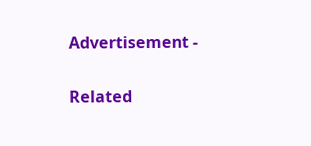Advertisement -

Related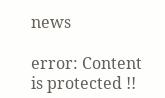news

error: Content is protected !!